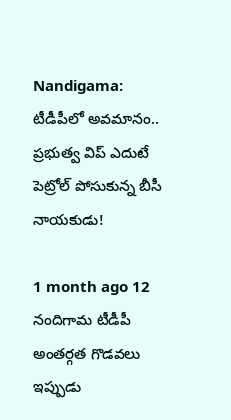Nandigama: టీడీపీలో అవమానం.. ప్రభుత్వ విప్ ఎదుటే పెట్రోల్ పోసుకున్న బీసీ నాయకుడు!

1 month ago 12
నందిగామ టీడీపీ అంతర్గత గొడవలు ఇప్పుడు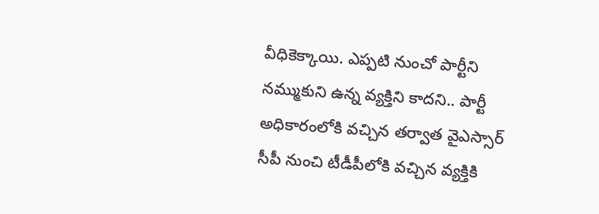వీధికెక్కాయి. ఎప్పటి నుంచో పార్టీని నమ్ముకుని ఉన్న వ్యక్తిని కాదని.. పార్టీ అధికారంలోకి వచ్చిన తర్వాత వైఎస్సార్‌ సీపీ నుంచి టీడీపీలోకి వచ్చిన వ్యక్తికి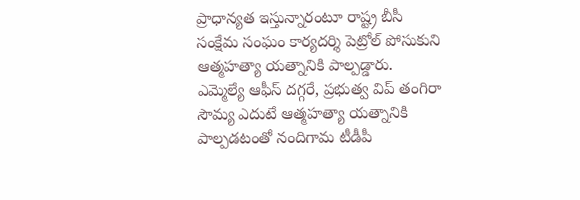ప్రాధాన్యత ఇస్తున్నారంటూ రాష్ట్ర బీసీ సంక్షేమ సంఘం కార్యదర్శి పెట్రోల్ పోసుకుని ఆత్మహత్యా యత్నానికి పాల్పడ్డారు. ఎమ్మెల్యే ఆఫీస్ దగ్గరే, ప్రభుత్వ విప్ తంగిరా సౌమ్య ఎదుటే ఆత్మహత్యా యత్నానికి పాల్పడటంతో నందిగామ టీడీపీ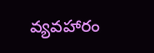వ్యవహారం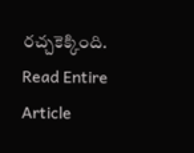రచ్చకెక్కింది.
Read Entire Article